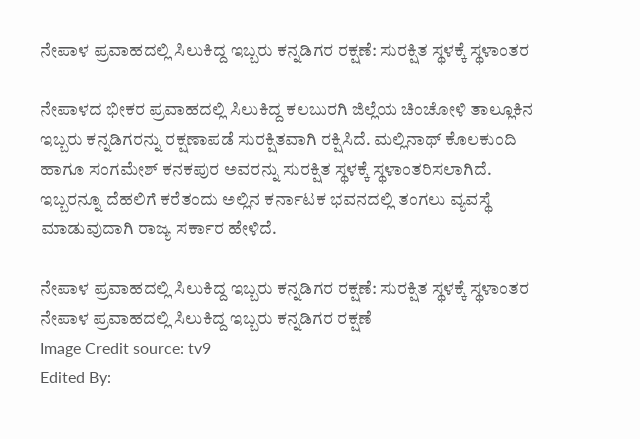ನೇಪಾಳ ಪ್ರವಾಹದಲ್ಲಿ ಸಿಲುಕಿದ್ದ ಇಬ್ಬರು ಕನ್ನಡಿಗರ ರಕ್ಷಣೆ: ಸುರಕ್ಷಿತ ಸ್ಥಳಕ್ಕೆ ಸ್ಥಳಾಂತರ

ನೇಪಾಳದ ಭೀಕರ ಪ್ರವಾಹದಲ್ಲಿ ಸಿಲುಕಿದ್ದ ಕಲಬುರಗಿ ಜಿಲ್ಲೆಯ ಚಿಂಚೋಳಿ ತಾಲ್ಲೂಕಿನ ಇಬ್ಬರು ಕನ್ನಡಿಗರನ್ನು ರಕ್ಷಣಾಪಡೆ ಸುರಕ್ಷಿತವಾಗಿ ರಕ್ಷಿಸಿದೆ. ಮಲ್ಲಿನಾಥ್ ಕೊಲಕುಂದಿ ಹಾಗೂ ಸಂಗಮೇಶ್ ಕನಕಪುರ ಅವರನ್ನು ಸುರಕ್ಷಿತ ಸ್ಥಳಕ್ಕೆ ಸ್ಥಳಾಂತರಿಸಲಾಗಿದೆ. ಇಬ್ಬರನ್ನೂ ದೆಹಲಿಗೆ ಕರೆತಂದು ಅಲ್ಲಿನ ಕರ್ನಾಟಕ ಭವನದಲ್ಲಿ ತಂಗಲು ವ್ಯವಸ್ಥೆ ಮಾಡುವುದಾಗಿ ರಾಜ್ಯ ಸರ್ಕಾರ ಹೇಳಿದೆ.

ನೇಪಾಳ ಪ್ರವಾಹದಲ್ಲಿ ಸಿಲುಕಿದ್ದ ಇಬ್ಬರು ಕನ್ನಡಿಗರ ರಕ್ಷಣೆ: ಸುರಕ್ಷಿತ ಸ್ಥಳಕ್ಕೆ ಸ್ಥಳಾಂತರ
ನೇಪಾಳ ಪ್ರವಾಹದಲ್ಲಿ ಸಿಲುಕಿದ್ದ ಇಬ್ಬರು ಕನ್ನಡಿಗರ ರಕ್ಷಣೆ
Image Credit source: tv9
Edited By: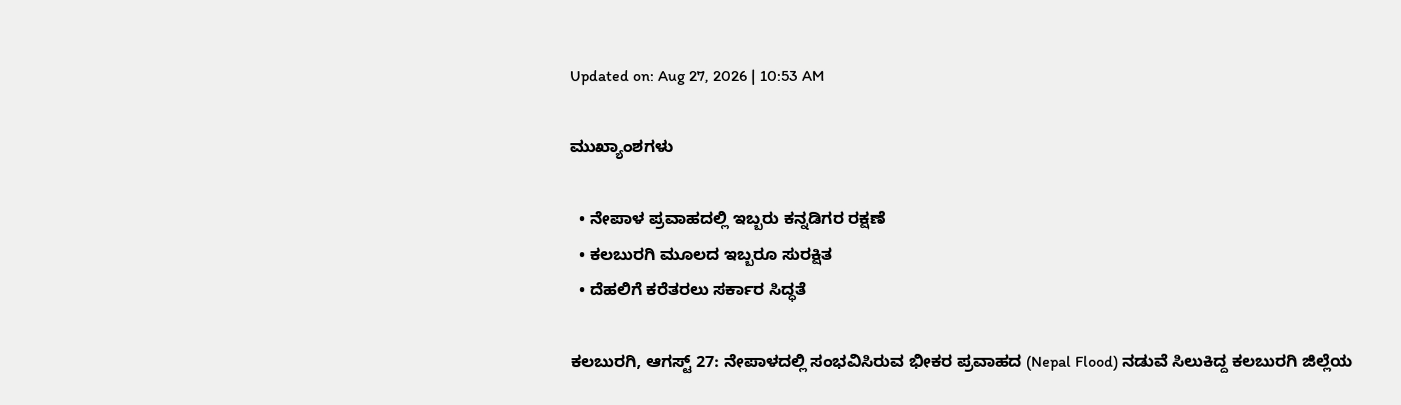Updated on: Aug 27, 2026 | 10:53 AM

ಮುಖ್ಯಾಂಶಗಳು

  • ನೇಪಾಳ ಪ್ರವಾಹದಲ್ಲಿ ಇಬ್ಬರು ಕನ್ನಡಿಗರ ರಕ್ಷಣೆ
  • ಕಲಬುರಗಿ ಮೂಲದ ಇಬ್ಬರೂ ಸುರಕ್ಷಿತ
  • ದೆಹಲಿಗೆ ಕರೆತರಲು ಸರ್ಕಾರ ಸಿದ್ಧತೆ

ಕಲಬುರಗಿ, ಆಗಸ್ಟ್ 27: ನೇಪಾಳದಲ್ಲಿ ಸಂಭವಿಸಿರುವ ಭೀಕರ ಪ್ರವಾಹದ (Nepal Flood) ನಡುವೆ ಸಿಲುಕಿದ್ದ ಕಲಬುರಗಿ ಜಿಲ್ಲೆಯ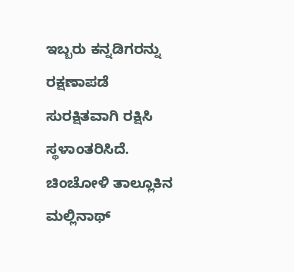ಇಬ್ಬರು ಕನ್ನಡಿಗರನ್ನು ರಕ್ಷಣಾಪಡೆ ಸುರಕ್ಷಿತವಾಗಿ ರಕ್ಷಿಸಿ ಸ್ಥಳಾಂತರಿಸಿದೆ. ಚಿಂಚೋಳಿ ತಾಲ್ಲೂಕಿನ ಮಲ್ಲಿನಾಥ್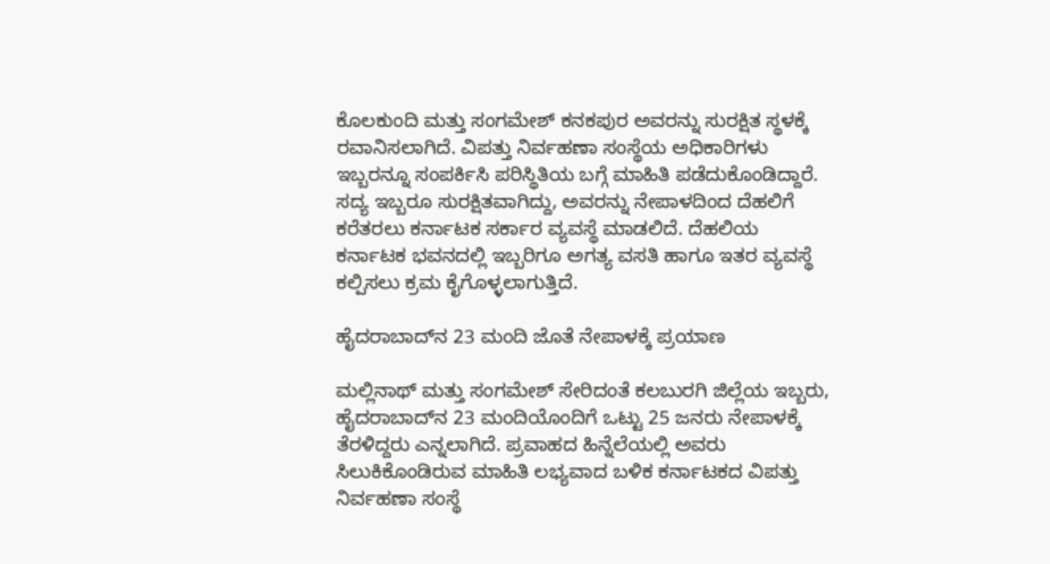ಕೊಲಕುಂದಿ ಮತ್ತು ಸಂಗಮೇಶ್ ಕನಕಪುರ ಅವರನ್ನು ಸುರಕ್ಷಿತ ಸ್ಥಳಕ್ಕೆ ರವಾನಿಸಲಾಗಿದೆ. ವಿಪತ್ತು ನಿರ್ವಹಣಾ ಸಂಸ್ಥೆಯ ಅಧಿಕಾರಿಗಳು ಇಬ್ಬರನ್ನೂ ಸಂಪರ್ಕಿಸಿ ಪರಿಸ್ಥಿತಿಯ ಬಗ್ಗೆ ಮಾಹಿತಿ ಪಡೆದುಕೊಂಡಿದ್ದಾರೆ. ಸದ್ಯ ಇಬ್ಬರೂ ಸುರಕ್ಷಿತವಾಗಿದ್ದು, ಅವರನ್ನು ನೇಪಾಳದಿಂದ ದೆಹಲಿಗೆ ಕರೆತರಲು ಕರ್ನಾಟಕ ಸರ್ಕಾರ ವ್ಯವಸ್ಥೆ ಮಾಡಲಿದೆ. ದೆಹಲಿಯ ಕರ್ನಾಟಕ ಭವನದಲ್ಲಿ ಇಬ್ಬರಿಗೂ ಅಗತ್ಯ ವಸತಿ ಹಾಗೂ ಇತರ ವ್ಯವಸ್ಥೆ ಕಲ್ಪಿಸಲು ಕ್ರಮ ಕೈಗೊಳ್ಳಲಾಗುತ್ತಿದೆ.

ಹೈದರಾಬಾದ್‌ನ 23 ಮಂದಿ ಜೊತೆ ನೇಪಾಳಕ್ಕೆ ಪ್ರಯಾಣ

ಮಲ್ಲಿನಾಥ್ ಮತ್ತು ಸಂಗಮೇಶ್ ಸೇರಿದಂತೆ ಕಲಬುರಗಿ ಜಿಲ್ಲೆಯ ಇಬ್ಬರು, ಹೈದರಾಬಾದ್‌ನ 23 ಮಂದಿಯೊಂದಿಗೆ ಒಟ್ಟು 25 ಜನರು ನೇಪಾಳಕ್ಕೆ ತೆರಳಿದ್ದರು ಎನ್ನಲಾಗಿದೆ. ಪ್ರವಾಹದ ಹಿನ್ನೆಲೆಯಲ್ಲಿ ಅವರು ಸಿಲುಕಿಕೊಂಡಿರುವ ಮಾಹಿತಿ ಲಭ್ಯವಾದ ಬಳಿಕ ಕರ್ನಾಟಕದ ವಿಪತ್ತು ನಿರ್ವಹಣಾ ಸಂಸ್ಥೆ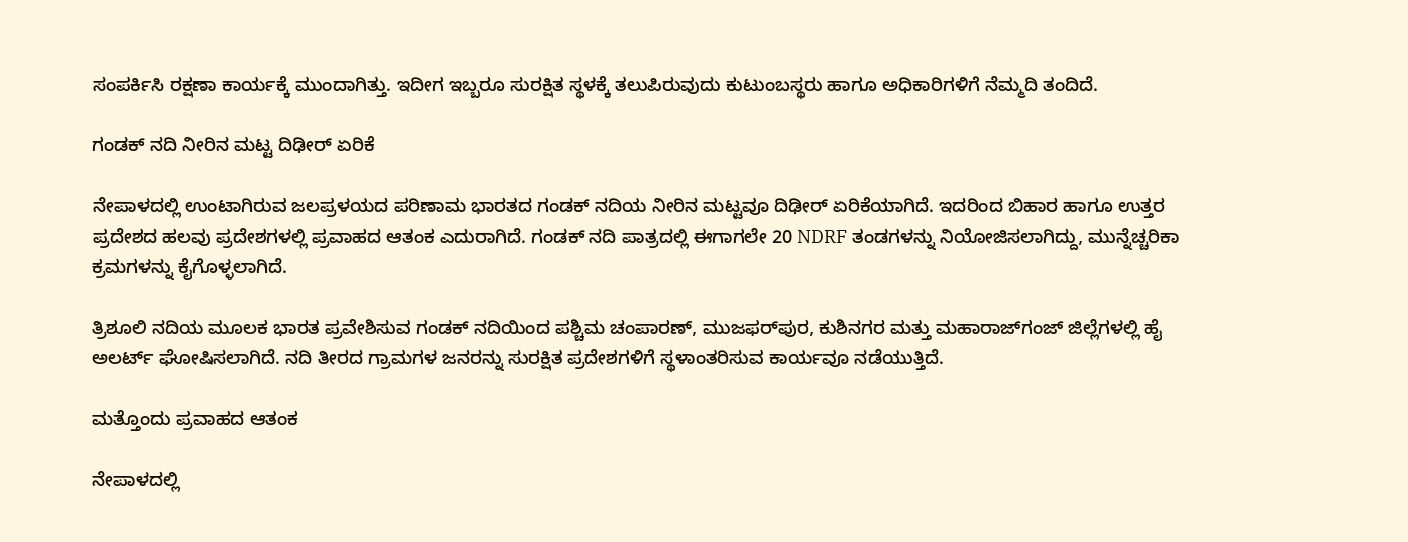ಸಂಪರ್ಕಿಸಿ ರಕ್ಷಣಾ ಕಾರ್ಯಕ್ಕೆ ಮುಂದಾಗಿತ್ತು. ಇದೀಗ ಇಬ್ಬರೂ ಸುರಕ್ಷಿತ ಸ್ಥಳಕ್ಕೆ ತಲುಪಿರುವುದು ಕುಟುಂಬಸ್ಥರು ಹಾಗೂ ಅಧಿಕಾರಿಗಳಿಗೆ ನೆಮ್ಮದಿ ತಂದಿದೆ.

ಗಂಡಕ್ ನದಿ ನೀರಿನ ಮಟ್ಟ ದಿಢೀರ್ ಏರಿಕೆ

ನೇಪಾಳದಲ್ಲಿ ಉಂಟಾಗಿರುವ ಜಲಪ್ರಳಯದ ಪರಿಣಾಮ ಭಾರತದ ಗಂಡಕ್ ನದಿಯ ನೀರಿನ ಮಟ್ಟವೂ ದಿಢೀರ್ ಏರಿಕೆಯಾಗಿದೆ. ಇದರಿಂದ ಬಿಹಾರ ಹಾಗೂ ಉತ್ತರ ಪ್ರದೇಶದ ಹಲವು ಪ್ರದೇಶಗಳಲ್ಲಿ ಪ್ರವಾಹದ ಆತಂಕ ಎದುರಾಗಿದೆ. ಗಂಡಕ್ ನದಿ ಪಾತ್ರದಲ್ಲಿ ಈಗಾಗಲೇ 20 NDRF ತಂಡಗಳನ್ನು ನಿಯೋಜಿಸಲಾಗಿದ್ದು, ಮುನ್ನೆಚ್ಚರಿಕಾ ಕ್ರಮಗಳನ್ನು ಕೈಗೊಳ್ಳಲಾಗಿದೆ.

ತ್ರಿಶೂಲಿ ನದಿಯ ಮೂಲಕ ಭಾರತ ಪ್ರವೇಶಿಸುವ ಗಂಡಕ್ ನದಿಯಿಂದ ಪಶ್ಚಿಮ ಚಂಪಾರಣ್, ಮುಜಫರ್‌ಪುರ, ಕುಶಿನಗರ ಮತ್ತು ಮಹಾರಾಜ್‌ಗಂಜ್ ಜಿಲ್ಲೆಗಳಲ್ಲಿ ಹೈ ಅಲರ್ಟ್ ಘೋಷಿಸಲಾಗಿದೆ. ನದಿ ತೀರದ ಗ್ರಾಮಗಳ ಜನರನ್ನು ಸುರಕ್ಷಿತ ಪ್ರದೇಶಗಳಿಗೆ ಸ್ಥಳಾಂತರಿಸುವ ಕಾರ್ಯವೂ ನಡೆಯುತ್ತಿದೆ.

ಮತ್ತೊಂದು ಪ್ರವಾಹದ ಆತಂಕ

ನೇಪಾಳದಲ್ಲಿ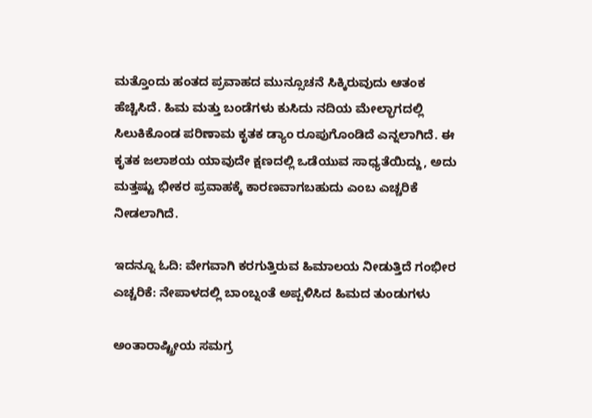ಮತ್ತೊಂದು ಹಂತದ ಪ್ರವಾಹದ ಮುನ್ಸೂಚನೆ ಸಿಕ್ಕಿರುವುದು ಆತಂಕ ಹೆಚ್ಚಿಸಿದೆ. ಹಿಮ ಮತ್ತು ಬಂಡೆಗಳು ಕುಸಿದು ನದಿಯ ಮೇಲ್ಭಾಗದಲ್ಲಿ ಸಿಲುಕಿಕೊಂಡ ಪರಿಣಾಮ ಕೃತಕ ಡ್ಯಾಂ ರೂಪುಗೊಂಡಿದೆ ಎನ್ನಲಾಗಿದೆ. ಈ ಕೃತಕ ಜಲಾಶಯ ಯಾವುದೇ ಕ್ಷಣದಲ್ಲಿ ಒಡೆಯುವ ಸಾಧ್ಯತೆಯಿದ್ದು, ಅದು ಮತ್ತಷ್ಟು ಭೀಕರ ಪ್ರವಾಹಕ್ಕೆ ಕಾರಣವಾಗಬಹುದು ಎಂಬ ಎಚ್ಚರಿಕೆ ನೀಡಲಾಗಿದೆ.

ಇದನ್ನೂ ಓದಿ: ವೇಗವಾಗಿ ಕರಗುತ್ತಿರುವ ಹಿಮಾಲಯ ನೀಡುತ್ತಿದೆ ಗಂಭೀರ ಎಚ್ಚರಿಕೆ: ನೇಪಾಳದಲ್ಲಿ ಬಾಂಬ್ನಂತೆ ಅಪ್ಪಳಿಸಿದ ಹಿಮದ ತುಂಡುಗಳು

ಅಂತಾರಾಷ್ಟ್ರೀಯ ಸಮಗ್ರ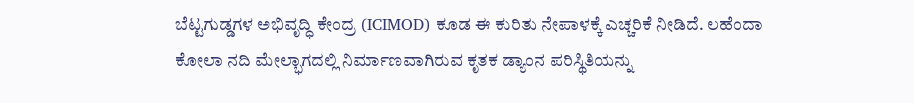ಬೆಟ್ಟಗುಡ್ಡಗಳ ಅಭಿವೃದ್ಧಿ ಕೇಂದ್ರ (ICIMOD) ಕೂಡ ಈ ಕುರಿತು ನೇಪಾಳಕ್ಕೆ ಎಚ್ಚರಿಕೆ ನೀಡಿದೆ. ಲಹೆಂದಾ ಕೋಲಾ ನದಿ ಮೇಲ್ಭಾಗದಲ್ಲಿ ನಿರ್ಮಾಣವಾಗಿರುವ ಕೃತಕ ಡ್ಯಾಂನ ಪರಿಸ್ಥಿತಿಯನ್ನು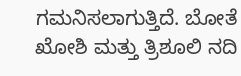ಗಮನಿಸಲಾಗುತ್ತಿದೆ. ಬೋತೆ ಖೋಶಿ ಮತ್ತು ತ್ರಿಶೂಲಿ ನದಿ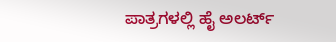ಪಾತ್ರಗಳಲ್ಲಿ ಹೈ ಅಲರ್ಟ್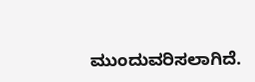ಮುಂದುವರಿಸಲಾಗಿದೆ.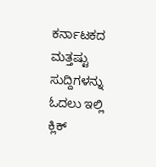ಕರ್ನಾಟಕದ ಮತ್ತಷ್ಟು ಸುದ್ದಿಗಳನ್ನು ಓದಲು ಇಲ್ಲಿ ಕ್ಲಿಕ್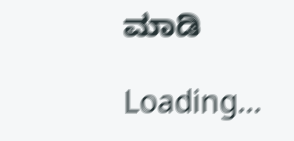ಮಾಡಿ

Loading...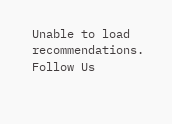Unable to load recommendations.
Follow Us